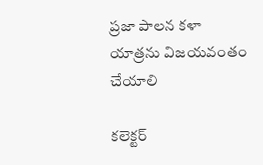ప్రజా పాలన కళా యాత్రను విజయవంతం చేయాలి

కలెక్టర్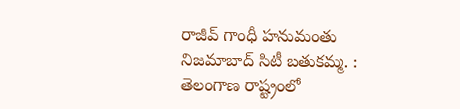రాజీవ్ గాంధీ హనుమంతు నిజమాబాద్ సిటీ బతుకమ్మ. : తెలంగాణ రాష్ట్రంలో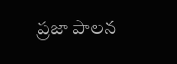ప్రజా పాలన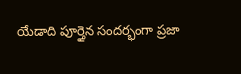యేడాది పూర్తైన సందర్భంగా ప్రజా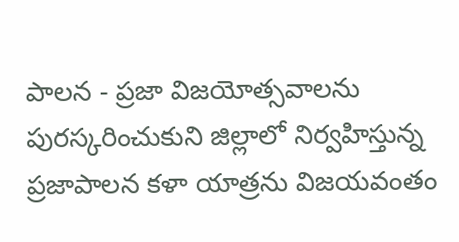పాలన - ప్రజా విజయోత్సవాలను పురస్కరించుకుని జిల్లాలో నిర్వహిస్తున్న ప్రజాపాలన కళా యాత్రను విజయవంతం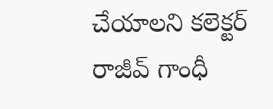చేయాలని కలెక్టర్ రాజీవ్ గాంధీ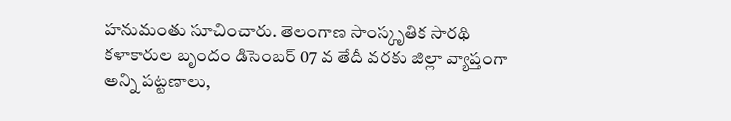హనుమంతు సూచించారు. తెలంగాణ సాంస్కృతిక సారథి కళాకారుల బృందం డిసెంబర్ 07 వ తేదీ వరకు జిల్లా వ్యాప్తంగా అన్ని పట్టణాలు,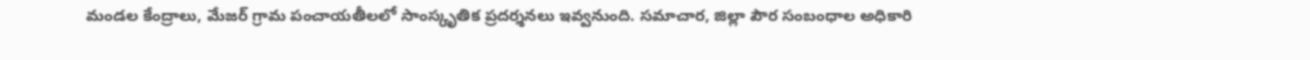మండల కేంద్రాలు, మేజర్ గ్రామ పంచాయతీలలో సాంస్కృతిక ప్రదర్శనలు ఇవ్వనుంది. సమాచార, జిల్లా పౌర సంబంధాల అధికారి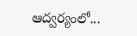ఆద్వర్యంలో...